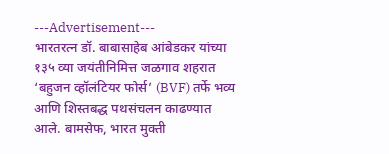---Advertisement---
भारतरत्न डॉ. बाबासाहेब आंबेडकर यांच्या १३५ व्या जयंतीनिमित्त जळगाव शहरात ‘बहुजन व्हॉलंटियर फोर्स’ (BVF) तर्फे भव्य आणि शिस्तबद्ध पथसंचलन काढण्यात आले. बामसेफ, भारत मुक्ती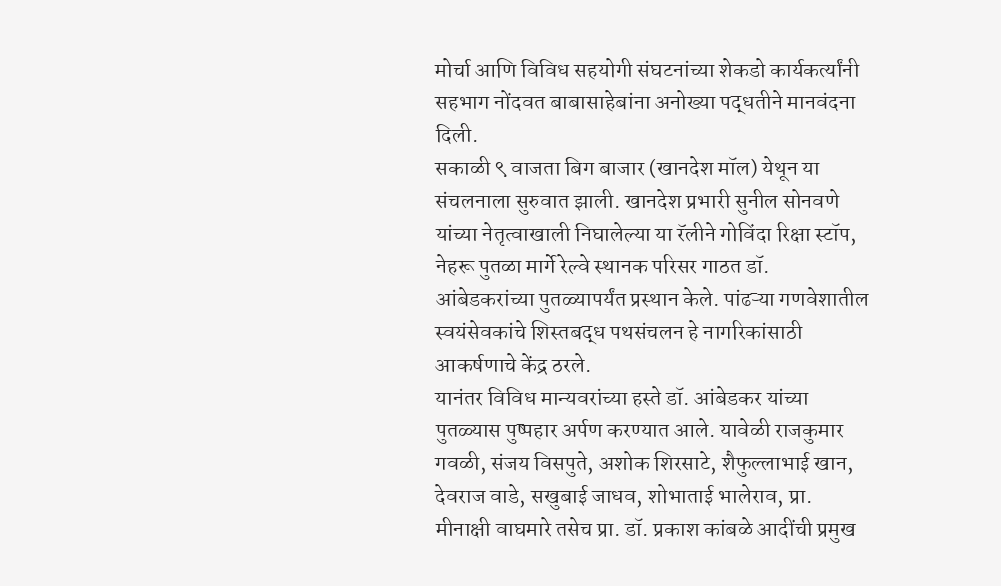मोर्चा आणि विविध सहयोगी संघटनांच्या शेकडो कार्यकर्त्यांनी सहभाग नोंदवत बाबासाहेबांना अनोख्या पद्धतीने मानवंदना दिली.
सकाळी ९ वाजता बिग बाजार (खानदेश मॉल) येथून या संचलनाला सुरुवात झाली. खानदेश प्रभारी सुनील सोनवणे यांच्या नेतृत्वाखाली निघालेल्या या रॅलीने गोविंदा रिक्षा स्टॉप, नेहरू पुतळा मार्गे रेल्वे स्थानक परिसर गाठत डॉ. आंबेडकरांच्या पुतळ्यापर्यंत प्रस्थान केले. पांढऱ्या गणवेशातील स्वयंसेवकांचे शिस्तबद्ध पथसंचलन हे नागरिकांसाठी आकर्षणाचे केंद्र ठरले.
यानंतर विविध मान्यवरांच्या हस्ते डॉ. आंबेडकर यांच्या पुतळ्यास पुष्पहार अर्पण करण्यात आले. यावेळी राजकुमार गवळी, संजय विसपुते, अशोक शिरसाटे, शैफुल्लाभाई खान, देवराज वाडे, सखुबाई जाधव, शोभाताई भालेराव, प्रा. मीनाक्षी वाघमारे तसेच प्रा. डॉ. प्रकाश कांबळे आदींची प्रमुख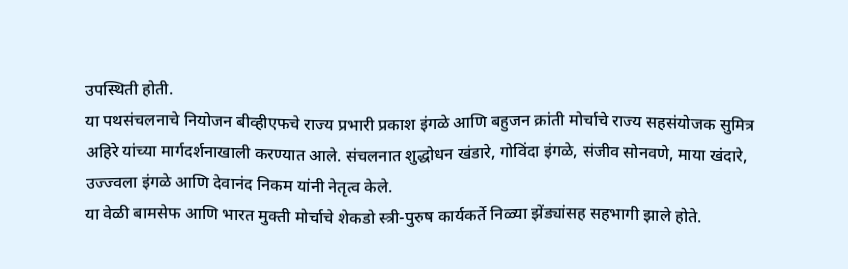उपस्थिती होती.
या पथसंचलनाचे नियोजन बीव्हीएफचे राज्य प्रभारी प्रकाश इंगळे आणि बहुजन क्रांती मोर्चाचे राज्य सहसंयोजक सुमित्र अहिरे यांच्या मार्गदर्शनाखाली करण्यात आले. संचलनात शुद्धोधन खंडारे, गोविंदा इंगळे, संजीव सोनवणे, माया खंदारे, उज्ज्वला इंगळे आणि देवानंद निकम यांनी नेतृत्व केले.
या वेळी बामसेफ आणि भारत मुक्ती मोर्चाचे शेकडो स्त्री-पुरुष कार्यकर्ते निळ्या झेंड्यांसह सहभागी झाले होते.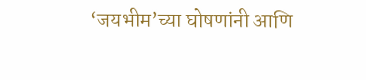‘जयभीम’च्या घोषणांनी आणि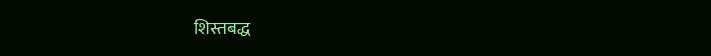शिस्तबद्ध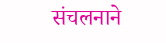संचलनाने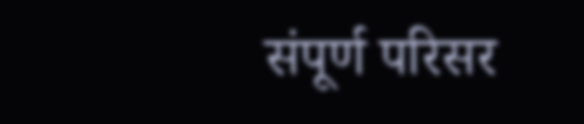संपूर्ण परिसर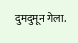दुमदुमून गेला.